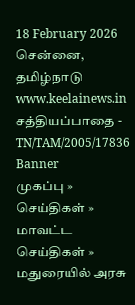18 February 2026 சென்னை, தமிழ்நாடு
www.keelainews.in
சத்தியப்பாதை - TN/TAM/2005/17836
Banner
முகப்பு » செய்திகள் » மாவட்ட செய்திகள் » மதுரையில் அரசு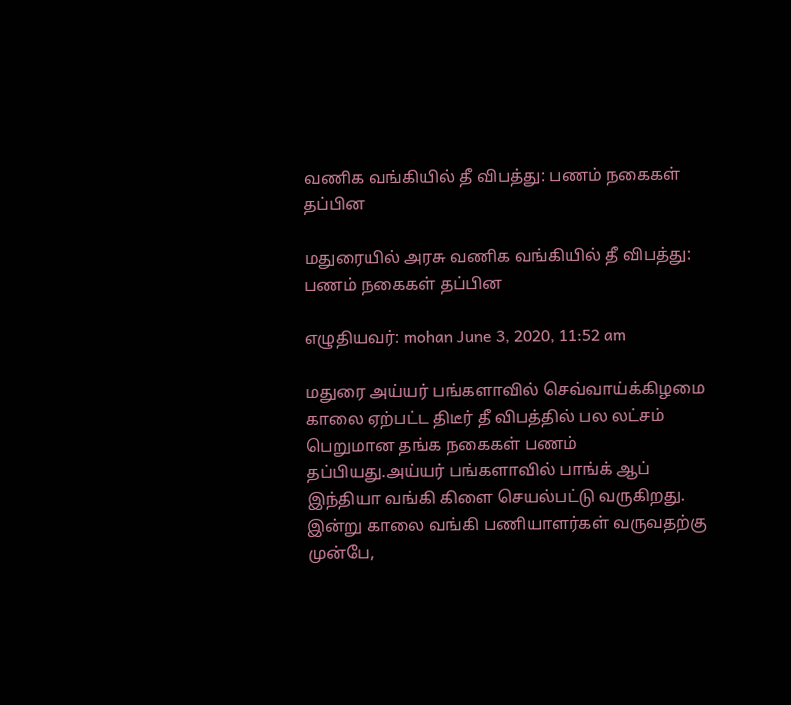வணிக வங்கியில் தீ விபத்து: பணம் நகைகள் தப்பின

மதுரையில் அரசு வணிக வங்கியில் தீ விபத்து: பணம் நகைகள் தப்பின

எழுதியவர்: mohan June 3, 2020, 11:52 am

மதுரை அய்யர் பங்களாவில் செவ்வாய்க்கிழமை காலை ஏற்பட்ட திடீர் தீ விபத்தில் பல லட்சம் பெறுமான தங்க நகைகள் பணம் தப்பியது.அய்யர் பங்களாவில் பாங்க் ஆப் இந்தியா வங்கி கிளை செயல்பட்டு வருகிறது. இன்று காலை வங்கி பணியாளர்கள் வருவதற்கு முன்பே,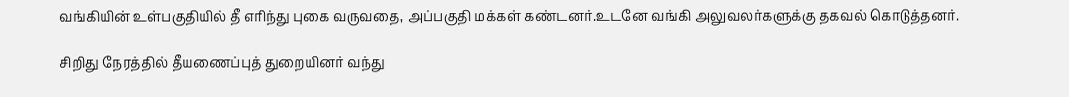வங்கியின் உள்பகுதியில் தீ எரிந்து புகை வருவதை, அப்பகுதி மக்கள் கண்டனர்.உடனே வங்கி அலுவலர்களுக்கு தகவல் கொடுத்தனர்.

சிறிது நேரத்தில் தீயணைப்புத் துறையினர் வந்து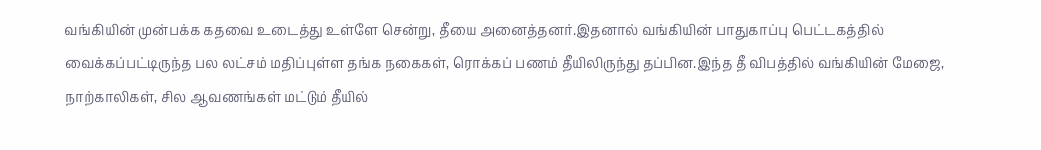வங்கியின் முன்பக்க கதவை உடைத்து உள்ளே சென்று, தீயை அனைத்தனர்.இதனால் வங்கியின் பாதுகாப்பு பெட்டகத்தில் வைக்கப்பட்டிருந்த பல லட்சம் மதிப்புள்ள தங்க நகைகள், ரொக்கப் பணம் தீயிலிருந்து தப்பின.இந்த தீ விபத்தில் வங்கியின் மேஜை, நாற்காலிகள், சில ஆவணங்கள் மட்டும் தீயில்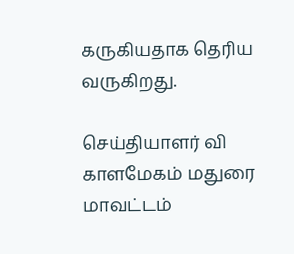கருகியதாக தெரிய வருகிறது.

செய்தியாளர் வி காளமேகம் மதுரை மாவட்டம்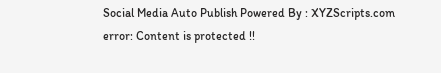Social Media Auto Publish Powered By : XYZScripts.com
error: Content is protected !!